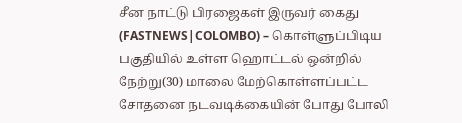சீன நாட்டு பிரஜைகள் இருவர் கைது
(FASTNEWS|COLOMBO) – கொள்ளுப்பிடிய பகுதியில் உள்ள ஹொட்டல் ஒன்றில் நேற்று(30) மாலை மேற்கொள்ளப்பட்ட சோதனை நடவடிக்கையின் போது போலி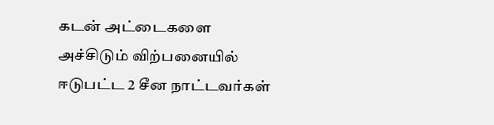கடன் அட்டைகளை அச்சிடும் விற்பனையில் ஈடுபட்ட 2 சீன நாட்டவர்கள்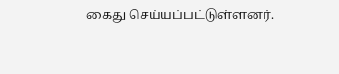கைது செய்யப்பட்டுள்ளனர்.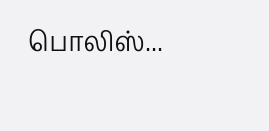பொலிஸ்...